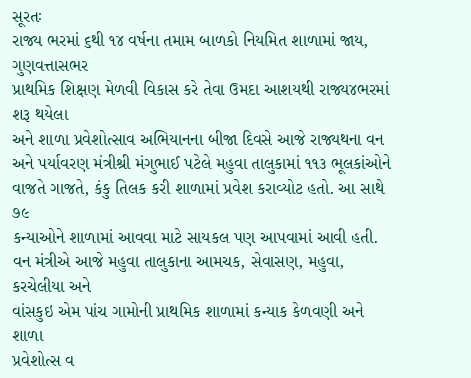સૂરતઃ
રાજ્ય ભરમાં ૬થી ૧૪ વર્ષના તમામ બાળકો નિયમિત શાળામાં જાય, ગુણવત્તાસભર
પ્રાથમિક શિક્ષણ મેળવી વિકાસ કરે તેવા ઉમદા આશયથી રાજ્ય૪ભરમાં શરૂ થયેલા
અને શાળા પ્રવેશોત્સાવ અભિયાનના બીજા દિવસે આજે રાજ્યથના વન
અને પર્યાવરણ મંત્રીશ્રી મંગુભાઈ પટેલે મહુવા તાલુકામાં ૧૧૩ ભૂલકાંઓને
વાજતે ગાજતે, કંકુ તિલક કરી શાળામાં પ્રવેશ કરાવ્યોટ હતો. આ સાથે ૭૯
કન્યાઓને શાળામાં આવવા માટે સાયકલ પણ આપવામાં આવી હતી.
વન મંત્રીએ આજે મહુવા તાલુકાના આમચક, સેવાસણ, મહુવા, કરચેલીયા અને
વાંસકુઇ એમ પાંચ ગામોની પ્રાથમિક શાળામાં કન્યાક કેળવણી અને શાળા
પ્રવેશોત્સ વ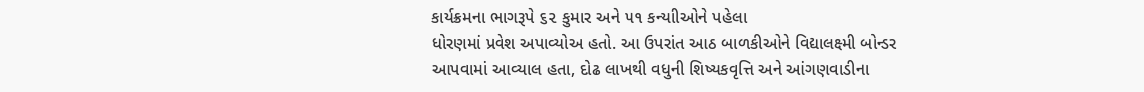કાર્યક્રમના ભાગરૂપે ૬૨ કુમાર અને ૫૧ કન્યાીઓને પહેલા
ધોરણમાં પ્રવેશ અપાવ્યોઅ હતો. આ ઉપરાંત આઠ બાળકીઓને વિદ્યાલક્ષ્મી બોન્ડર
આપવામાં આવ્યાલ હતા, દોઢ લાખથી વધુની શિષ્યકવૃત્તિ અને આંગણવાડીના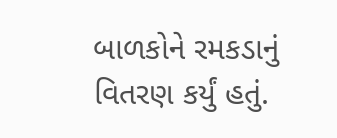બાળકોને રમકડાનું વિતરણ કર્યું હતું.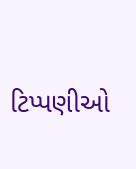ટિપ્પણીઓ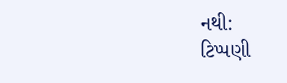નથી:
ટિપ્પણી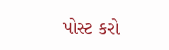પોસ્ટ કરો